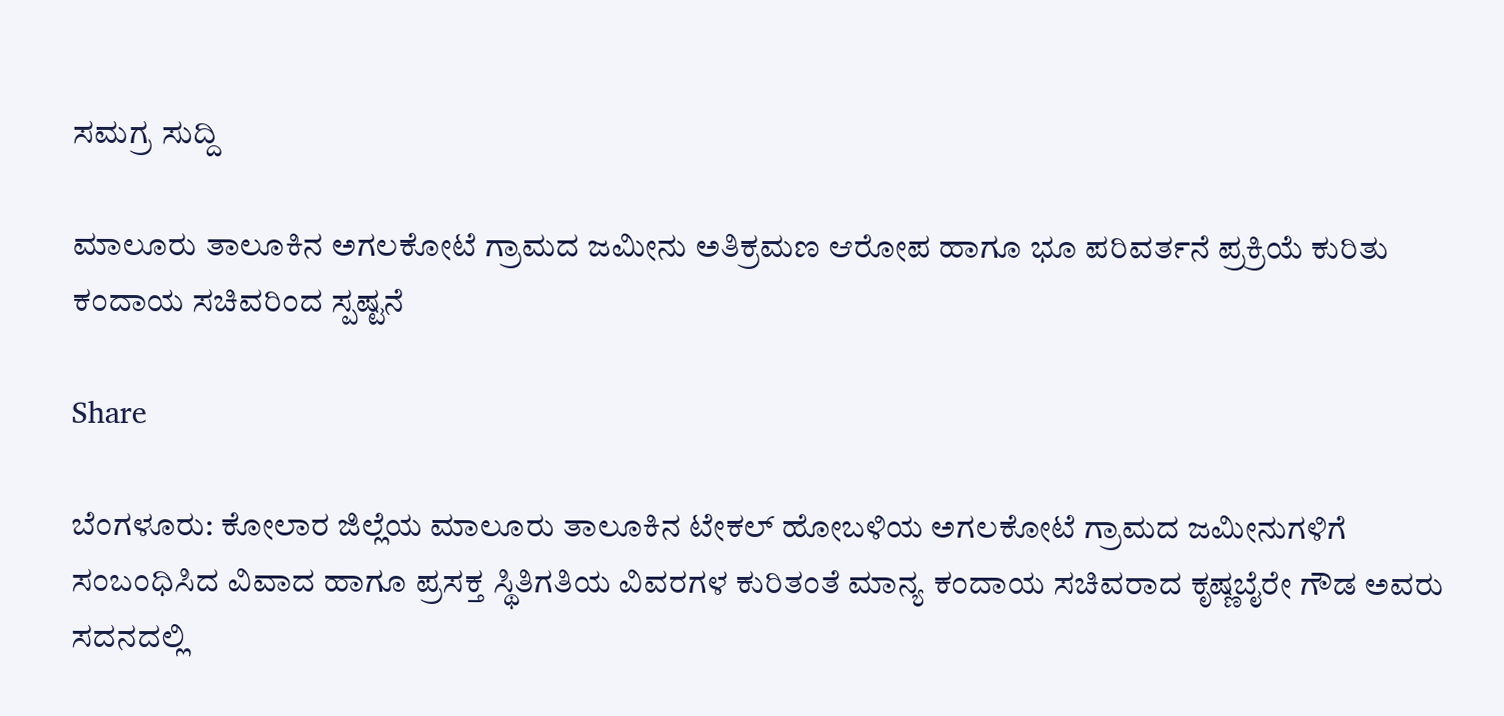ಸಮಗ್ರ ಸುದ್ದಿ

ಮಾಲೂರು ತಾಲೂಕಿನ ಅಗಲಕೋಟೆ ಗ್ರಾಮದ ಜಮೀನು ಅತಿಕ್ರಮಣ ಆರೋಪ ಹಾಗೂ ಭೂ ಪರಿವರ್ತನೆ ಪ್ರಕ್ರಿಯೆ ಕುರಿತು ಕಂದಾಯ ಸಚಿವರಿಂದ ಸ್ಪಷ್ಟನೆ

Share

ಬೆಂಗಳೂರು: ಕೋಲಾರ ಜಿಲ್ಲೆಯ ಮಾಲೂರು ತಾಲೂಕಿನ ಟೇಕಲ್ ಹೋಬಳಿಯ ಅಗಲಕೋಟೆ ಗ್ರಾಮದ ಜಮೀನುಗಳಿಗೆ ಸಂಬಂಧಿಸಿದ ವಿವಾದ ಹಾಗೂ ಪ್ರಸಕ್ತ ಸ್ಥಿತಿಗತಿಯ ವಿವರಗಳ ಕುರಿತಂತೆ ಮಾನ್ಯ ಕಂದಾಯ ಸಚಿವರಾದ ಕೃಷ್ಣಬೈರೇ ಗೌಡ ಅವರು ಸದನದಲ್ಲಿ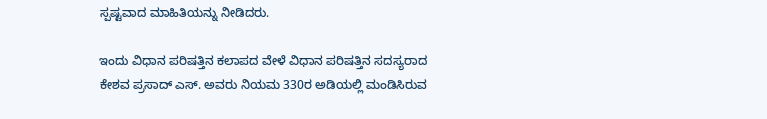ಸ್ಪಷ್ಟವಾದ ಮಾಹಿತಿಯನ್ನು ನೀಡಿದರು.

ಇಂದು ವಿಧಾನ ಪರಿಷತ್ತಿನ ಕಲಾಪದ ವೇಳೆ ವಿಧಾನ ಪರಿಷತ್ತಿನ ಸದಸ್ಯರಾದ ಕೇಶವ ಪ್ರಸಾದ್ ಎಸ್. ಅವರು ನಿಯಮ 330ರ ಅಡಿಯಲ್ಲಿ ಮಂಡಿಸಿರುವ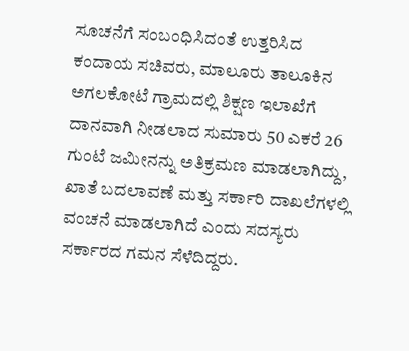ಸೂಚನೆಗೆ ಸಂಬಂಧಿಸಿದಂತೆ ಉತ್ತರಿಸಿದ ಕಂದಾಯ ಸಚಿವರು, ಮಾಲೂರು ತಾಲೂಕಿನ ಅಗಲಕೋಟೆ ಗ್ರಾಮದಲ್ಲಿ ಶಿಕ್ಷಣ ಇಲಾಖೆಗೆ ದಾನವಾಗಿ ನೀಡಲಾದ ಸುಮಾರು 50 ಎಕರೆ 26 ಗುಂಟೆ ಜಮೀನನ್ನು ಅತಿಕ್ರಮಣ ಮಾಡಲಾಗಿದ್ದು, ಖಾತೆ ಬದಲಾವಣೆ ಮತ್ತು ಸರ್ಕಾರಿ ದಾಖಲೆಗಳಲ್ಲಿ ವಂಚನೆ ಮಾಡಲಾಗಿದೆ ಎಂದು ಸದಸ್ಯರು ಸರ್ಕಾರದ ಗಮನ ಸೆಳೆದಿದ್ದರು.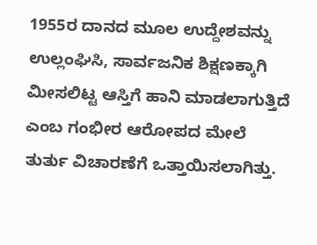1955ರ ದಾನದ ಮೂಲ ಉದ್ದೇಶವನ್ನು ಉಲ್ಲಂಘಿಸಿ, ಸಾರ್ವಜನಿಕ ಶಿಕ್ಷಣಕ್ಕಾಗಿ ಮೀಸಲಿಟ್ಟ ಆಸ್ತಿಗೆ ಹಾನಿ ಮಾಡಲಾಗುತ್ತಿದೆ ಎಂಬ ಗಂಭೀರ ಆರೋಪದ ಮೇಲೆ ತುರ್ತು ವಿಚಾರಣೆಗೆ ಒತ್ತಾಯಿಸಲಾಗಿತ್ತು.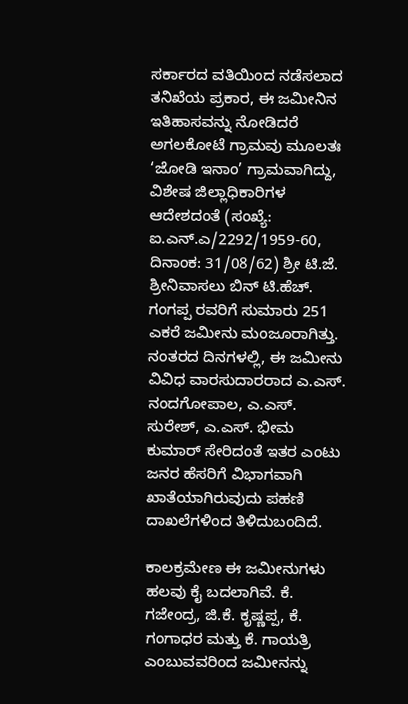ಸರ್ಕಾರದ ವತಿಯಿಂದ ನಡೆಸಲಾದ ತನಿಖೆಯ ಪ್ರಕಾರ, ಈ ಜಮೀನಿನ ಇತಿಹಾಸವನ್ನು ನೋಡಿದರೆ ಅಗಲಕೋಟೆ ಗ್ರಾಮವು ಮೂಲತಃ ‘ಜೋಡಿ ಇನಾಂ’ ಗ್ರಾಮವಾಗಿದ್ದು, ವಿಶೇಷ ಜಿಲ್ಲಾಧಿಕಾರಿಗಳ ಆದೇಶದಂತೆ (ಸಂಖ್ಯೆ: ಐ.ಎನ್.ಎ/2292/1959-60, ದಿನಾಂಕ: 31/08/62) ಶ್ರೀ ಟಿ.ಜೆ. ಶ್ರೀನಿವಾಸಲು ಬಿನ್ ಟಿ.ಹೆಚ್. ಗಂಗಪ್ಪ ರವರಿಗೆ ಸುಮಾರು 251 ಎಕರೆ ಜಮೀನು ಮಂಜೂರಾಗಿತ್ತು. ನಂತರದ ದಿನಗಳಲ್ಲಿ, ಈ ಜಮೀನು ವಿವಿಧ ವಾರಸುದಾರರಾದ ಎ.ಎಸ್. ನಂದಗೋಪಾಲ, ಎ.ಎಸ್. ಸುರೇಶ್, ಎ.ಎಸ್. ಭೀಮ ಕುಮಾರ್ ಸೇರಿದಂತೆ ಇತರ ಎಂಟು ಜನರ ಹೆಸರಿಗೆ ವಿಭಾಗವಾಗಿ ಖಾತೆಯಾಗಿರುವುದು ಪಹಣಿ ದಾಖಲೆಗಳಿಂದ ತಿಳಿದುಬಂದಿದೆ.

ಕಾಲಕ್ರಮೇಣ ಈ ಜಮೀನುಗಳು ಹಲವು ಕೈ ಬದಲಾಗಿವೆ. ಕೆ. ಗಜೇಂದ್ರ, ಜಿ.ಕೆ. ಕೃಷ್ಣಪ್ಪ, ಕೆ. ಗಂಗಾಧರ ಮತ್ತು ಕೆ. ಗಾಯತ್ರಿ ಎಂಬುವವರಿಂದ ಜಮೀನನ್ನು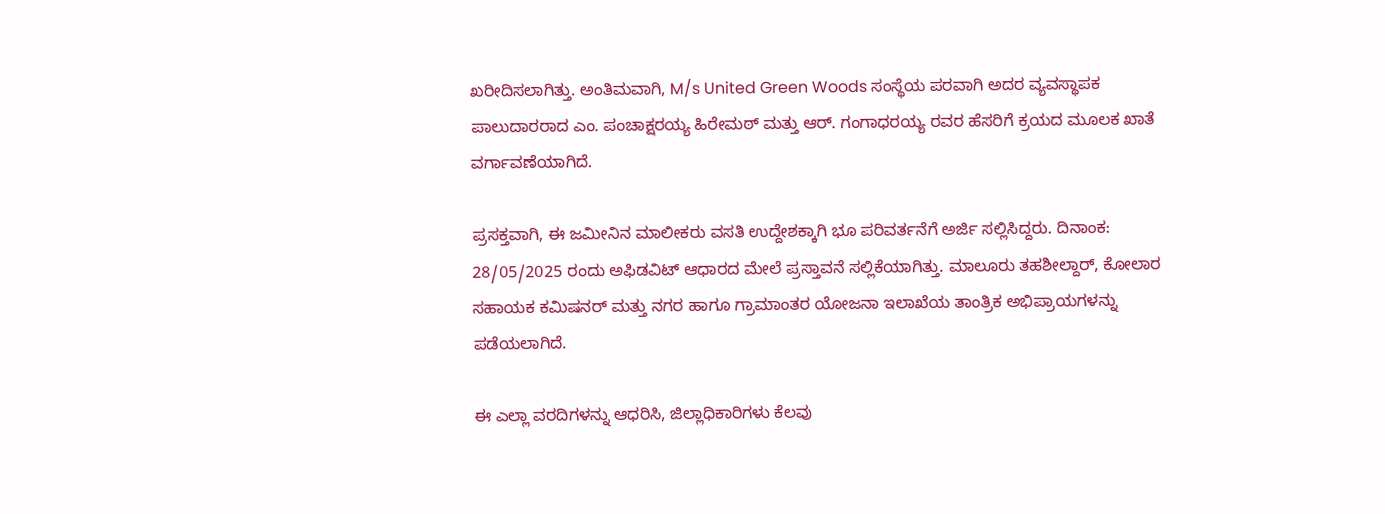ಖರೀದಿಸಲಾಗಿತ್ತು. ಅಂತಿಮವಾಗಿ, M/s United Green Woods ಸಂಸ್ಥೆಯ ಪರವಾಗಿ ಅದರ ವ್ಯವಸ್ಥಾಪಕ ಪಾಲುದಾರರಾದ ಎಂ. ಪಂಚಾಕ್ಷರಯ್ಯ ಹಿರೇಮಠ್ ಮತ್ತು ಆರ್. ಗಂಗಾಧರಯ್ಯ ರವರ ಹೆಸರಿಗೆ ಕ್ರಯದ ಮೂಲಕ ಖಾತೆ ವರ್ಗಾವಣೆಯಾಗಿದೆ.

ಪ್ರಸಕ್ತವಾಗಿ, ಈ ಜಮೀನಿನ ಮಾಲೀಕರು ವಸತಿ ಉದ್ದೇಶಕ್ಕಾಗಿ ಭೂ ಪರಿವರ್ತನೆಗೆ ಅರ್ಜಿ ಸಲ್ಲಿಸಿದ್ದರು. ದಿನಾಂಕ: 28/05/2025 ರಂದು ಅಫಿಡವಿಟ್ ಆಧಾರದ ಮೇಲೆ ಪ್ರಸ್ತಾವನೆ ಸಲ್ಲಿಕೆಯಾಗಿತ್ತು. ಮಾಲೂರು ತಹಶೀಲ್ದಾರ್, ಕೋಲಾರ ಸಹಾಯಕ ಕಮಿಷನರ್ ಮತ್ತು ನಗರ ಹಾಗೂ ಗ್ರಾಮಾಂತರ ಯೋಜನಾ ಇಲಾಖೆಯ ತಾಂತ್ರಿಕ ಅಭಿಪ್ರಾಯಗಳನ್ನು ಪಡೆಯಲಾಗಿದೆ.

ಈ ಎಲ್ಲಾ ವರದಿಗಳನ್ನು ಆಧರಿಸಿ, ಜಿಲ್ಲಾಧಿಕಾರಿಗಳು ಕೆಲವು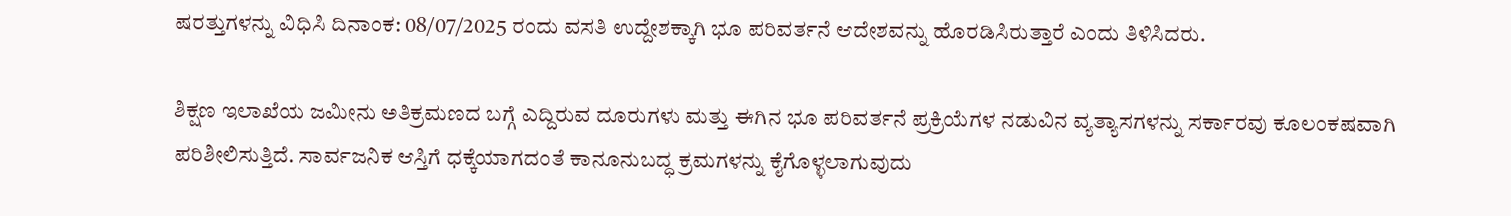ಷರತ್ತುಗಳನ್ನು ವಿಧಿಸಿ ದಿನಾಂಕ: 08/07/2025 ರಂದು ವಸತಿ ಉದ್ದೇಶಕ್ಕಾಗಿ ಭೂ ಪರಿವರ್ತನೆ ಆದೇಶವನ್ನು ಹೊರಡಿಸಿರುತ್ತಾರೆ ಎಂದು ತಿಳಿಸಿದರು.

ಶಿಕ್ಷಣ ಇಲಾಖೆಯ ಜಮೀನು ಅತಿಕ್ರಮಣದ ಬಗ್ಗೆ ಎದ್ದಿರುವ ದೂರುಗಳು ಮತ್ತು ಈಗಿನ ಭೂ ಪರಿವರ್ತನೆ ಪ್ರಕ್ರಿಯೆಗಳ ನಡುವಿನ ವ್ಯತ್ಯಾಸಗಳನ್ನು ಸರ್ಕಾರವು ಕೂಲಂಕಷವಾಗಿ ಪರಿಶೀಲಿಸುತ್ತಿದೆ. ಸಾರ್ವಜನಿಕ ಆಸ್ತಿಗೆ ಧಕ್ಕೆಯಾಗದಂತೆ ಕಾನೂನುಬದ್ಧ ಕ್ರಮಗಳನ್ನು ಕೈಗೊಳ್ಳಲಾಗುವುದು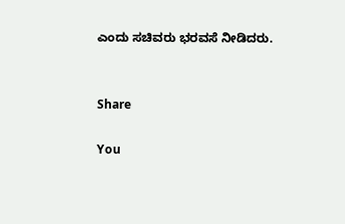ಎಂದು ಸಚಿವರು ಭರವಸೆ ನೀಡಿದರು.


Share

You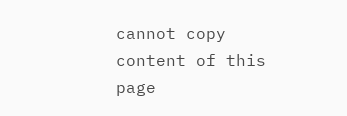cannot copy content of this page